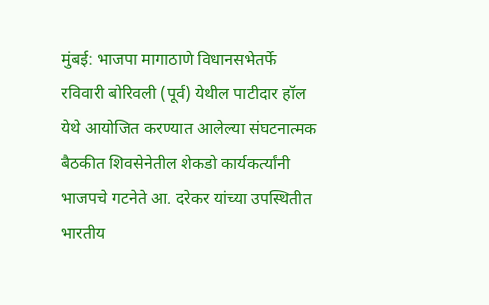मुंबई: भाजपा मागाठाणे विधानसभेतर्फे रविवारी बोरिवली (पूर्व) येथील पाटीदार हॉल येथे आयोजित करण्यात आलेल्या संघटनात्मक बैठकीत शिवसेनेतील शेकडो कार्यकर्त्यांनी भाजपचे गटनेते आ. दरेकर यांच्या उपस्थितीत भारतीय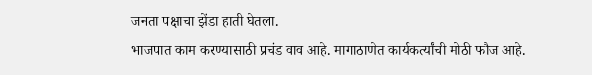जनता पक्षाचा झेंडा हाती घेतला.
भाजपात काम करण्यासाठी प्रचंड वाव आहे. मागाठाणेत कार्यकर्त्यांची मोठी फौज आहे.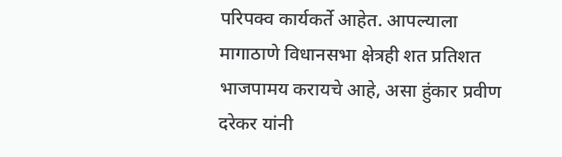परिपक्व कार्यकर्ते आहेत. आपल्याला मागाठाणे विधानसभा क्षेत्रही शत प्रतिशत भाजपामय करायचे आहे, असा हुंकार प्रवीण दरेकर यांनी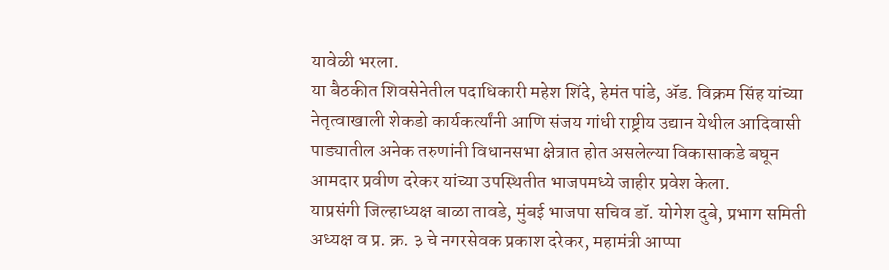यावेळी भरला.
या बैठकीत शिवसेनेतील पदाधिकारी महेश शिंदे, हेमंत पांडे, ॲड. विक्रम सिंह यांच्या नेतृत्वाखाली शेकडो कार्यकर्त्यांनी आणि संजय गांधी राष्ट्रीय उद्यान येथील आदिवासी पाड्यातील अनेक तरुणांनी विधानसभा क्षेत्रात होत असलेल्या विकासाकडे बघून आमदार प्रवीण दरेकर यांच्या उपस्थितीत भाजपमध्ये जाहीर प्रवेश केला.
याप्रसंगी जिल्हाध्यक्ष बाळा तावडे, मुंबई भाजपा सचिव डॉ. योगेश दुबे, प्रभाग समिती अध्यक्ष व प्र. क्र. ३ चे नगरसेवक प्रकाश दरेकर, महामंत्री आप्पा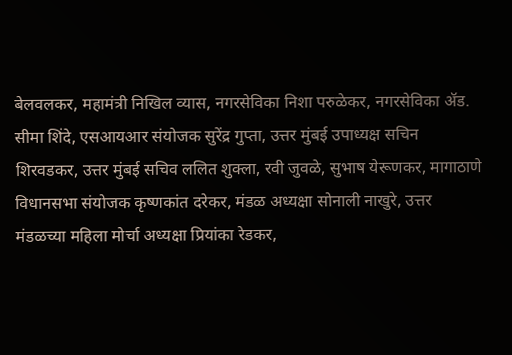बेलवलकर, महामंत्री निखिल व्यास, नगरसेविका निशा परुळेकर, नगरसेविका ॲड. सीमा शिंदे, एसआयआर संयोजक सुरेंद्र गुप्ता, उत्तर मुंबई उपाध्यक्ष सचिन शिरवडकर, उत्तर मुंबई सचिव ललित शुक्ला, रवी जुवळे, सुभाष येरूणकर, मागाठाणे विधानसभा संयोजक कृष्णकांत दरेकर, मंडळ अध्यक्षा सोनाली नाखुरे, उत्तर मंडळच्या महिला मोर्चा अध्यक्षा प्रियांका रेडकर,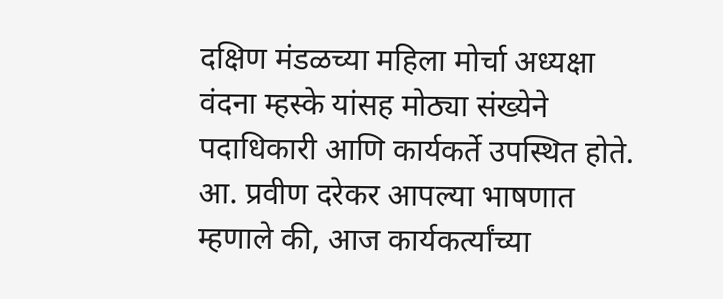दक्षिण मंडळच्या महिला मोर्चा अध्यक्षा वंदना म्हस्के यांसह मोठ्या संख्येने पदाधिकारी आणि कार्यकर्ते उपस्थित होते.
आ. प्रवीण दरेकर आपल्या भाषणात म्हणाले की, आज कार्यकर्त्यांच्या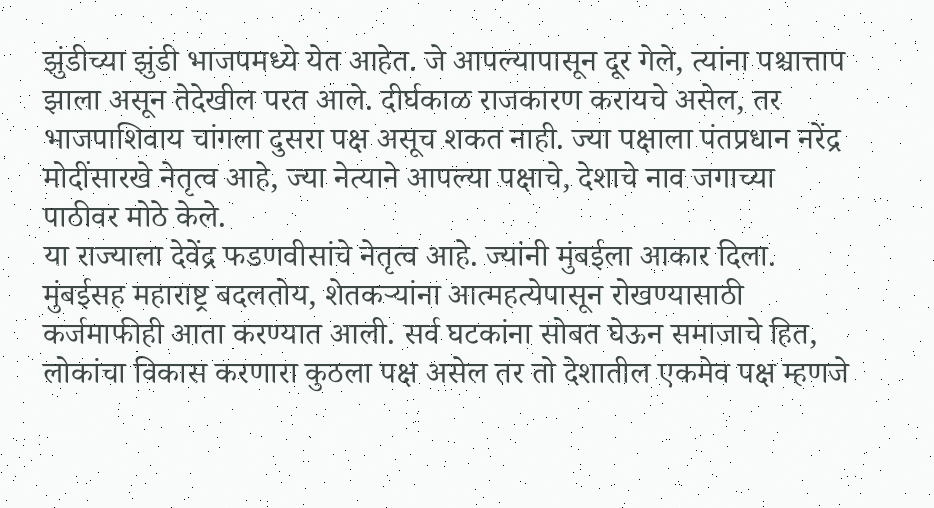झुंडीच्या झुंडी भाजपमध्ये येत आहेत. जे आपल्यापासून दूर गेले, त्यांना पश्चात्ताप झाला असून तेदेखील परत आले. दीर्घकाळ राजकारण करायचे असेल, तर भाजपाशिवाय चांगला दुसरा पक्ष असूच शकत नाही. ज्या पक्षाला पंतप्रधान नरेंद्र मोदींसारखे नेतृत्व आहे, ज्या नेत्याने आपल्या पक्षाचे, देशाचे नाव जगाच्या पाठीवर मोठे केले.
या राज्याला देवेंद्र फडणवीसांचे नेतृत्व आहे. ज्यांनी मुंबईला आकार दिला. मुंबईसह महाराष्ट्र बदलतोय, शेतकऱ्यांना आत्महत्येपासून रोखण्यासाठी कर्जमाफीही आता करण्यात आली. सर्व घटकांना सोबत घेऊन समाजाचे हित, लोकांचा विकास करणारा कुठला पक्ष असेल तर तो देशातील एकमेव पक्ष म्हणजे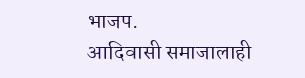भाजप.
आदिवासी समाजालाही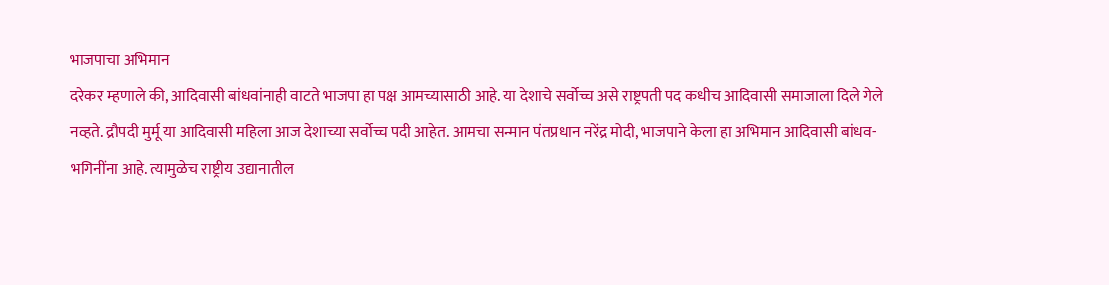भाजपाचा अभिमान
दरेकर म्हणाले की, आदिवासी बांधवांनाही वाटते भाजपा हा पक्ष आमच्यासाठी आहे. या देशाचे सर्वोच्च असे राष्ट्रपती पद कधीच आदिवासी समाजाला दिले गेले नव्हते. द्रौपदी मुर्मू या आदिवासी महिला आज देशाच्या सर्वोच्च पदी आहेत. आमचा सन्मान पंतप्रधान नरेंद्र मोदी, भाजपाने केला हा अभिमान आदिवासी बांधव-भगिनींना आहे. त्यामुळेच राष्ट्रीय उद्यानातील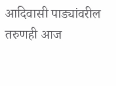आदिवासी पाड्यांवरील तरुणही आज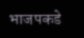भाजपकडे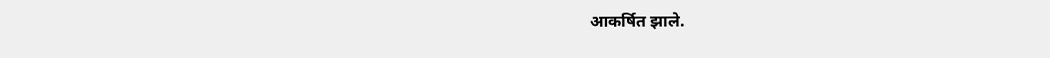आकर्षित झाले.